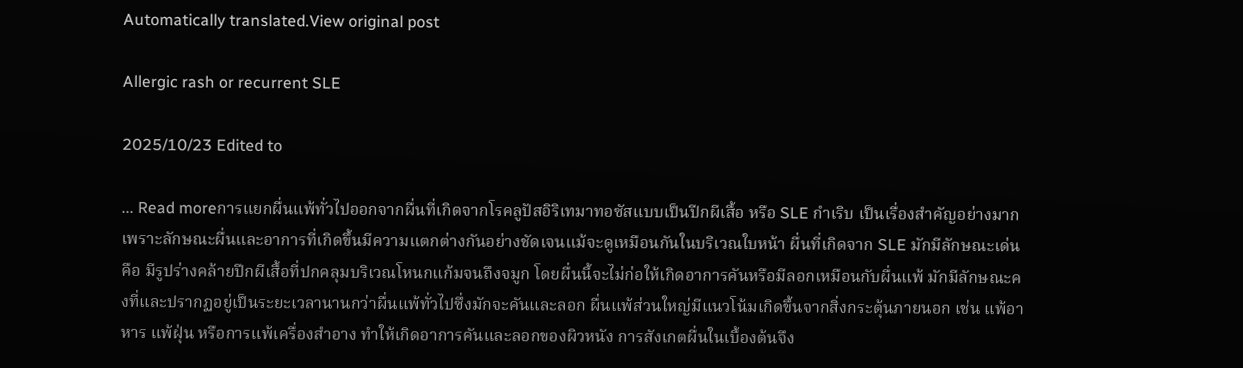Automatically translated.View original post

Allergic rash or recurrent SLE

2025/10/23 Edited to

... Read moreการแยกผื่นแพ้ทั่วไปออกจากผื่นที่เกิดจากโรคลูปัสอิริเทมาทอซัสแบบเป็นปีกผีเสื้อ หรือ SLE กำเริบ เป็นเรื่องสำคัญอย่างมาก เพราะลักษณะผื่นและอาการที่เกิดขึ้นมีความแตกต่างกันอย่างชัดเจนแม้จะดูเหมือนกันในบริเวณใบหน้า ผื่นที่เกิดจาก SLE มักมีลักษณะเด่นคือ มีรูปร่างคล้ายปีกผีเสื้อที่ปกคลุมบริเวณโหนกแก้มจนถึงจมูก โดยผื่นนี้จะไม่ก่อให้เกิดอาการคันหรือมีลอกเหมือนกับผื่นแพ้ มักมีลักษณะคงที่และปรากฏอยู่เป็นระยะเวลานานกว่าผื่นแพ้ทั่วไปซึ่งมักจะคันและลอก ผื่นแพ้ส่วนใหญ่มีแนวโน้มเกิดขึ้นจากสิ่งกระตุ้นภายนอก เช่น แพ้อาหาร แพ้ฝุ่น หรือการแพ้เครื่องสำอาง ทำให้เกิดอาการคันและลอกของผิวหนัง การสังเกตผื่นในเบื้องต้นจึง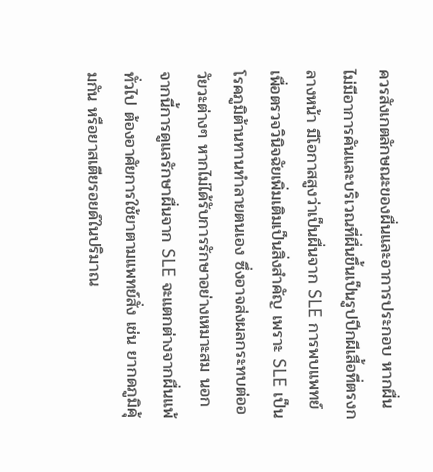ควรสังเกตลักษณะของผื่นและอาการประกอบ หากผื่นไม่มีอาการคันและบริเวณที่ผื่นขึ้นเป็นรูปปีกผีเสื้อที่ตรงกลางหน้า มีโอกาสสูงว่าเป็นผื่นจาก SLE การพบแพทย์เพื่อตรวจวินิจฉัยเพิ่มเติมเป็นสิ่งสำคัญ เพราะ SLE เป็นโรคภูมิต้านทานทำลายตนเอง ซึ่งอาจส่งผลกระทบต่ออวัยวะต่างๆ หากไม่ได้รับการรักษาอย่างเหมาะสม นอกจากนี้การดูแลรักษาผื่นจาก SLE จะแตกต่างจากผื่นแพ้ทั่วไป ต้องอาศัยการใช้ยาตามแพทย์สั่ง เช่น ยากดภูมิคุ้มกัน หรือยาสเตียรอยด์ในปริมาณ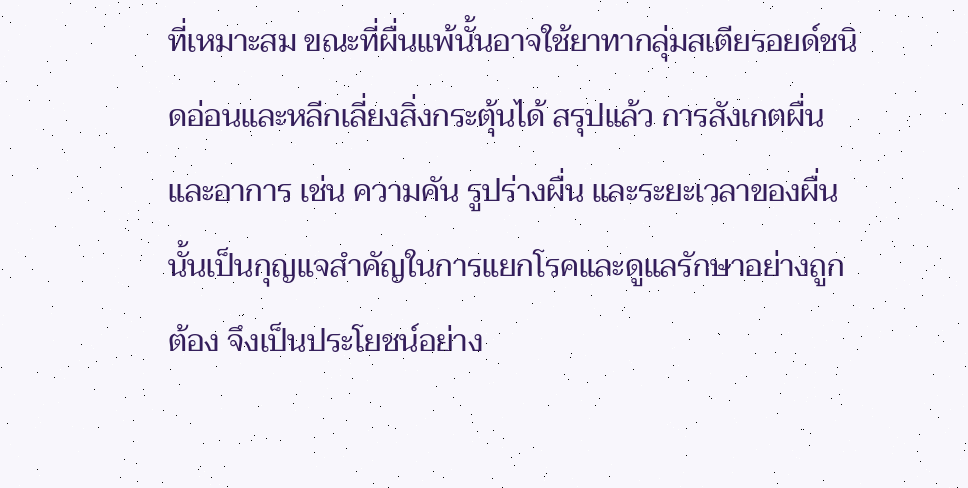ที่เหมาะสม ขณะที่ผื่นแพ้นั้นอาจใช้ยาทากลุ่มสเตียรอยด์ชนิดอ่อนและหลีกเลี่ยงสิ่งกระตุ้นได้ สรุปแล้ว การสังเกตผื่นและอาการ เช่น ความคัน รูปร่างผื่น และระยะเวลาของผื่นนั้นเป็นกุญแจสำคัญในการแยกโรคและดูแลรักษาอย่างถูกต้อง จึงเป็นประโยชน์อย่าง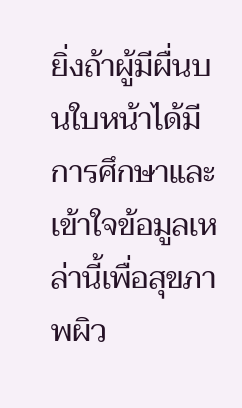ยิ่งถ้าผู้มีผื่นบนใบหน้าได้มีการศึกษาและเข้าใจข้อมูลเหล่านี้เพื่อสุขภาพผิว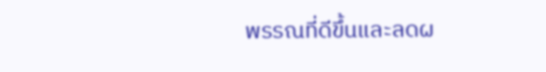พรรณที่ดีขึ้นและลดผ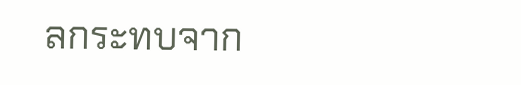ลกระทบจาก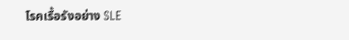โรคเรื้อรังอย่าง SLE